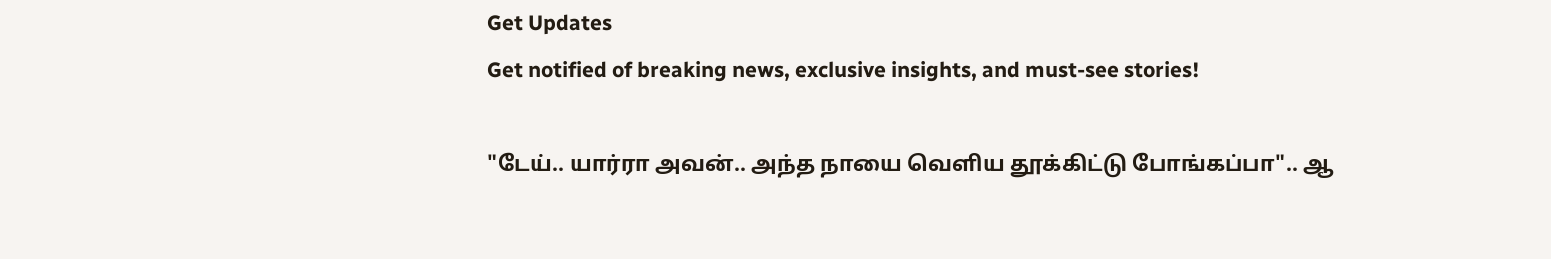Get Updates
Get notified of breaking news, exclusive insights, and must-see stories!

"டேய்.. யார்ரா அவன்.. அந்த நாயை வெளிய தூக்கிட்டு போங்கப்பா".. ஆ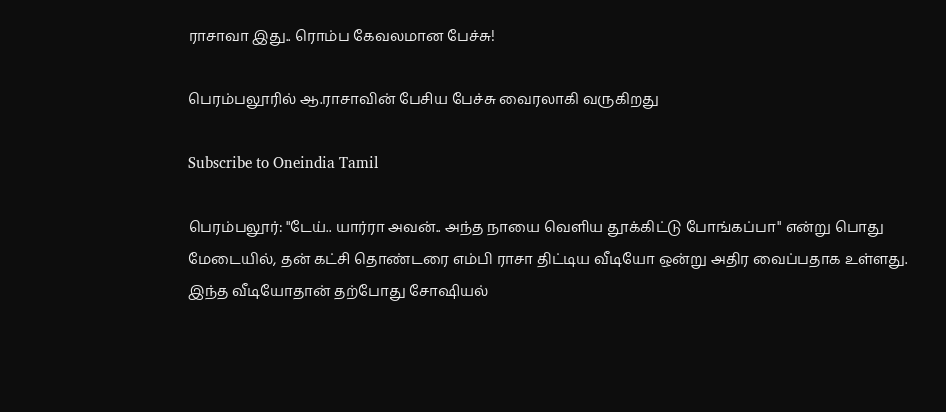ராசாவா இது.. ரொம்ப கேவலமான பேச்சு!

பெரம்பலூரில் ஆ.ராசாவின் பேசிய பேச்சு வைரலாகி வருகிறது

Subscribe to Oneindia Tamil

பெரம்பலூர்: "டேய்.. யார்ரா அவன்.. அந்த நாயை வெளிய தூக்கிட்டு போங்கப்பா" என்று பொது மேடையில், தன் கட்சி தொண்டரை எம்பி ராசா திட்டிய வீடியோ ஒன்று அதிர வைப்பதாக உள்ளது. இந்த வீடியோதான் தற்போது சோஷியல்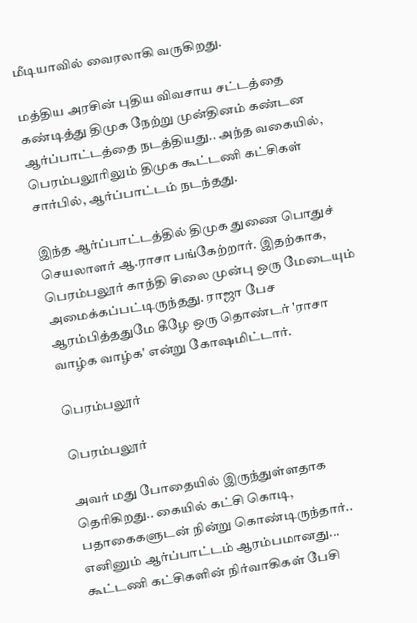மீடியாவில் வைரலாகி வருகிறது.

மத்திய அரசின் புதிய விவசாய சட்டத்தை கண்டித்து திமுக நேற்று முன்தினம் கண்டன ஆர்ப்பாட்டத்தை நடத்தியது.. அந்த வகையில், பெரம்பலூரிலும் திமுக கூட்டணி கட்சிகள் சார்பில், ஆர்ப்பாட்டம் நடந்தது.

இந்த ஆர்ப்பாட்டத்தில் திமுக துணை பொதுச் செயலாளர் ஆ.ராசா பங்கேற்றார். இதற்காக, பெரம்பலூர் காந்தி சிலை முன்பு ஒரு மேடையும் அமைக்கப்பட்டிருந்தது. ராஜா பேச ஆரம்பித்ததுமே கீழே ஒரு தொண்டர் 'ராசா வாழ்க வாழ்க' என்று கோஷமிட்டார்.

பெரம்பலூர்

பெரம்பலூர்

அவர் மது போதையில் இருந்துள்ளதாக தெரிகிறது.. கையில் கட்சி கொடி, பதாகைகளுடன் நின்று கொண்டிருந்தார்.. எனினும் ஆர்ப்பாட்டம் ஆரம்பமானது... கூட்டணி கட்சிகளின் நிர்வாகிகள் பேசி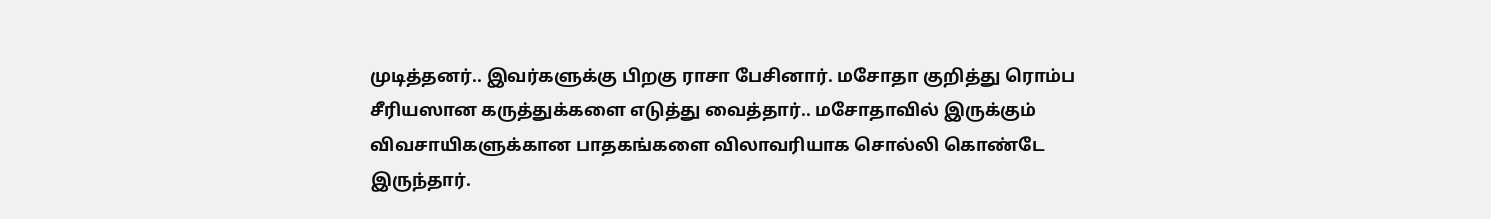முடித்தனர்.. இவர்களுக்கு பிறகு ராசா பேசினார். மசோதா குறித்து ரொம்ப சீரியஸான கருத்துக்களை எடுத்து வைத்தார்.. மசோதாவில் இருக்கும் விவசாயிகளுக்கான பாதகங்களை விலாவரியாக சொல்லி கொண்டே இருந்தார்.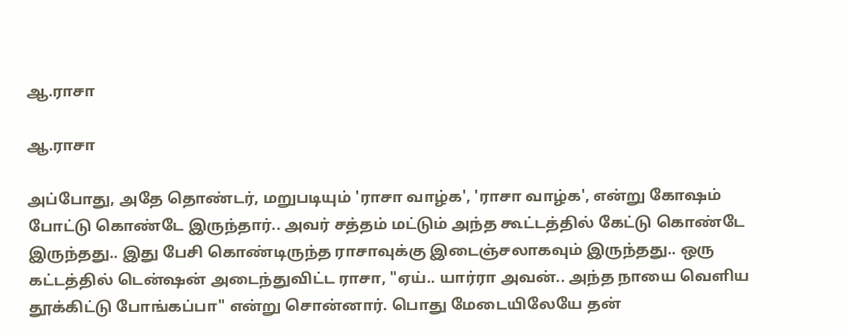ஆ.ராசா

ஆ.ராசா

அப்போது, அதே தொண்டர், மறுபடியும் 'ராசா வாழ்க', 'ராசா வாழ்க', என்று கோஷம் போட்டு கொண்டே இருந்தார்.. அவர் சத்தம் மட்டும் அந்த கூட்டத்தில் கேட்டு கொண்டே இருந்தது.. இது பேசி கொண்டிருந்த ராசாவுக்கு இடைஞ்சலாகவும் இருந்தது.. ஒரு கட்டத்தில் டென்ஷன் அடைந்துவிட்ட ராசா, "ஏய்.. யார்ரா அவன்.. அந்த நாயை வெளிய தூக்கிட்டு போங்கப்பா" என்று சொன்னார். பொது மேடையிலேயே தன்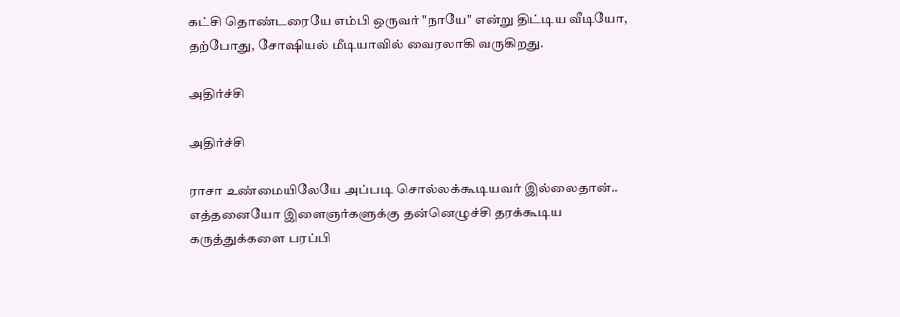கட்சி தொண்டரையே எம்பி ஒருவர் "நாயே" என்று திட்டிய வீடியோ, தற்போது, சோஷியல் மீடியாவில் வைரலாகி வருகிறது.

அதிர்ச்சி

அதிர்ச்சி

ராசா உண்மையிலேயே அப்படி சொல்லக்கூடியவர் இல்லைதான்.. எத்தனையோ இளைஞர்களுக்கு தன்னெழுச்சி தரக்கூடிய கருத்துக்களை பரப்பி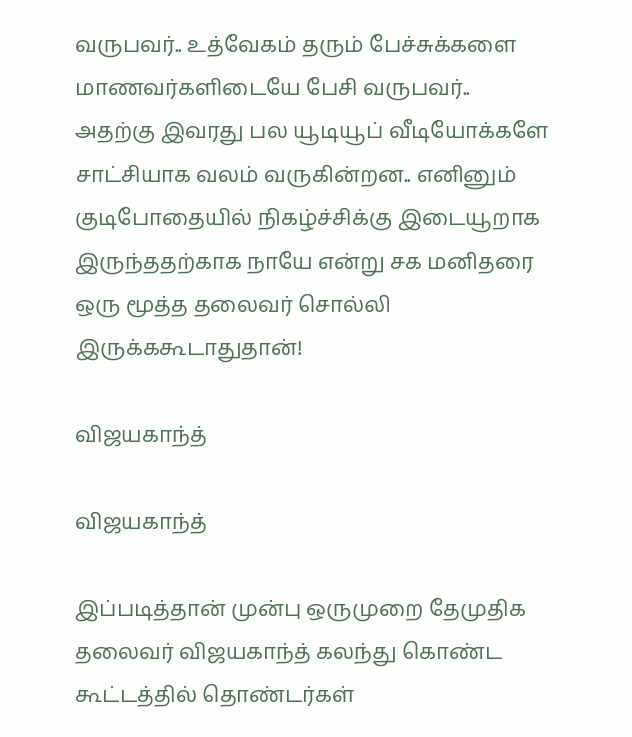வருபவர்.. உத்வேகம் தரும் பேச்சுக்களை மாணவர்களிடையே பேசி வருபவர்.. அதற்கு இவரது பல யூடியூப் வீடியோக்களே சாட்சியாக வலம் வருகின்றன.. எனினும் குடிபோதையில் நிகழ்ச்சிக்கு இடையூறாக இருந்ததற்காக நாயே என்று சக மனிதரை ஒரு மூத்த தலைவர் சொல்லி இருக்ககூடாதுதான்!

விஜயகாந்த்

விஜயகாந்த்

இப்படித்தான் முன்பு ஒருமுறை தேமுதிக தலைவர் விஜயகாந்த் கலந்து கொண்ட கூட்டத்தில் தொண்டர்கள்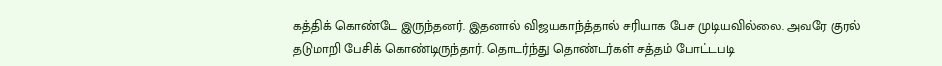கத்திக் கொண்டே இருந்தனர். இதனால் விஜயகாந்த்தால் சரியாக பேச முடியவில்லை. அவரே குரல் தடுமாறி பேசிக் கொண்டிருந்தார். தொடர்ந்து தொண்டர்கள் சத்தம் போட்டபடி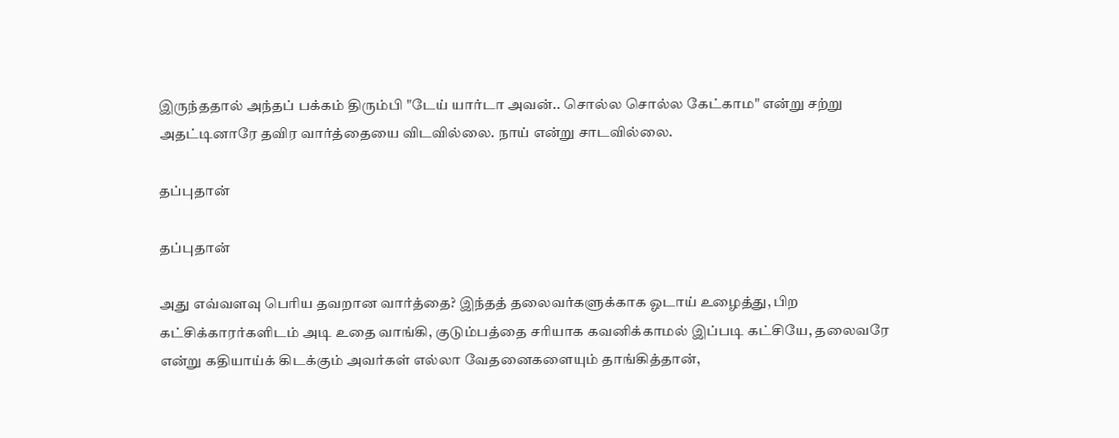இருந்ததால் அந்தப் பக்கம் திரும்பி "டேய் யார்டா அவன்.. சொல்ல சொல்ல கேட்காம" என்று சற்று அதட்டினாரே தவிர வார்த்தையை விடவில்லை. நாய் என்று சாடவில்லை.

தப்புதான்

தப்புதான்

அது எவ்வளவு பெரிய தவறான வார்த்தை? இந்தத் தலைவர்களுக்காக ஓடாய் உழைத்து, பிற கட்சிக்காரர்களிடம் அடி உதை வாங்கி, குடும்பத்தை சரியாக கவனிக்காமல் இப்படி கட்சியே, தலைவரே என்று கதியாய்க் கிடக்கும் அவர்கள் எல்லா வேதனைகளையும் தாங்கித்தான்,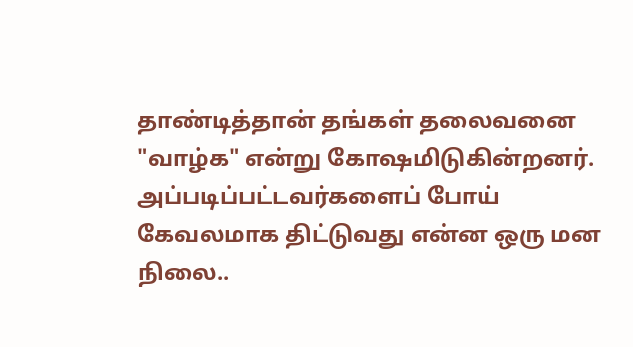தாண்டித்தான் தங்கள் தலைவனை "வாழ்க" என்று கோஷமிடுகின்றனர். அப்படிப்பட்டவர்களைப் போய் கேவலமாக திட்டுவது என்ன ஒரு மன நிலை..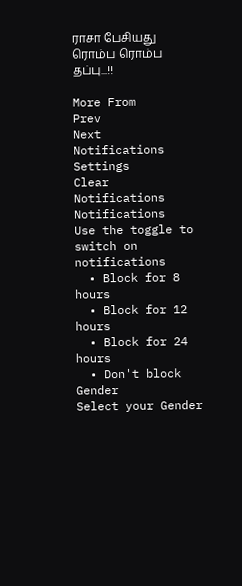ராசா பேசியது ரொம்ப ரொம்ப தப்பு...!!

More From
Prev
Next
Notifications
Settings
Clear Notifications
Notifications
Use the toggle to switch on notifications
  • Block for 8 hours
  • Block for 12 hours
  • Block for 24 hours
  • Don't block
Gender
Select your Gender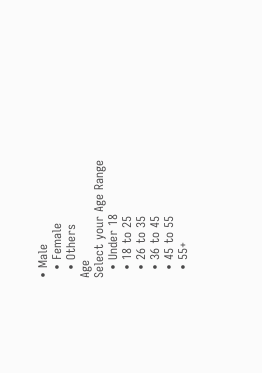• Male
  • Female
  • Others
Age
Select your Age Range
  • Under 18
  • 18 to 25
  • 26 to 35
  • 36 to 45
  • 45 to 55
  • 55+